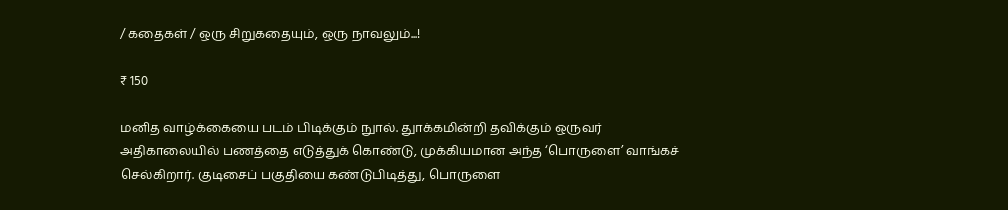/ கதைகள் / ஒரு சிறுகதையும், ஒரு நாவலும்...!

₹ 150

மனித வாழ்க்கையை படம் பிடிக்கும் நுால். துாக்கமின்றி தவிக்கும் ஒருவர் அதிகாலையில் பணத்தை எடுத்துக் கொண்டு, முக்கியமான அந்த ‘பொருளை’ வாங்கச் செல்கிறார். குடிசைப் பகுதியை கண்டுபிடித்து, பொருளை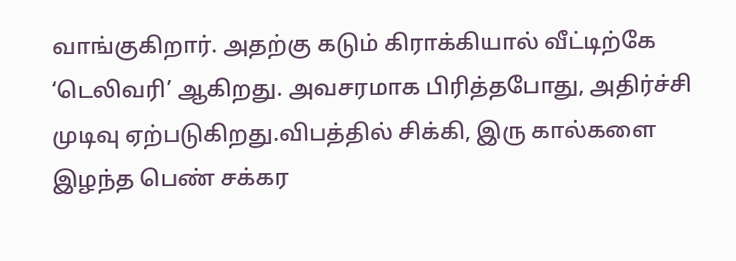வாங்குகிறார். அதற்கு கடும் கிராக்கியால் வீட்டிற்கே ‘டெலிவரி’ ஆகிறது. அவசரமாக பிரித்தபோது, அதிர்ச்சி முடிவு ஏற்படுகிறது.விபத்தில் சிக்கி, இரு கால்களை இழந்த பெண் சக்கர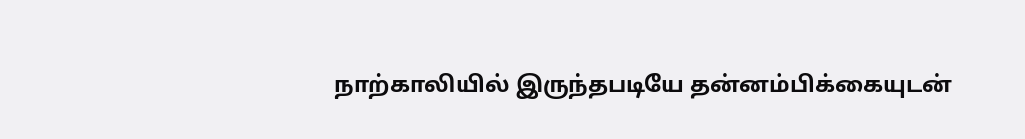நாற்காலியில் இருந்தபடியே தன்னம்பிக்கையுடன்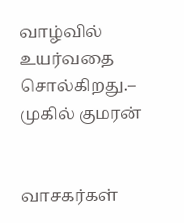வாழ்வில் உயர்வதை சொல்கிறது.– முகில் குமரன்


வாசகர்கள்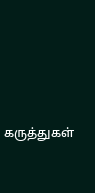கருத்துகள்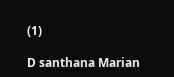(1)

D santhana Marian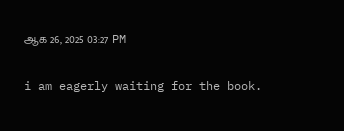ஆக 26, 2025 03:27 PM

i am eagerly waiting for the book.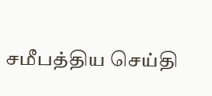சமீபத்திய செய்தி